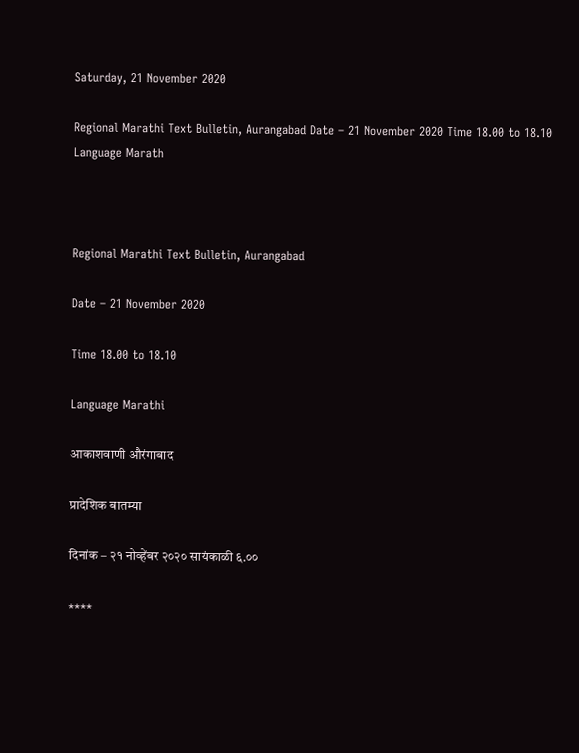Saturday, 21 November 2020

Regional Marathi Text Bulletin, Aurangabad Date – 21 November 2020 Time 18.00 to 18.10 Language Marath



Regional Marathi Text Bulletin, Aurangabad

Date – 21 November 2020

Time 18.00 to 18.10

Language Marathi

आकाशवाणी औरंगाबाद

प्रादेशिक बातम्या

दिनांक – २१ नोव्हेंबर २०२० सायंकाळी ६.००

****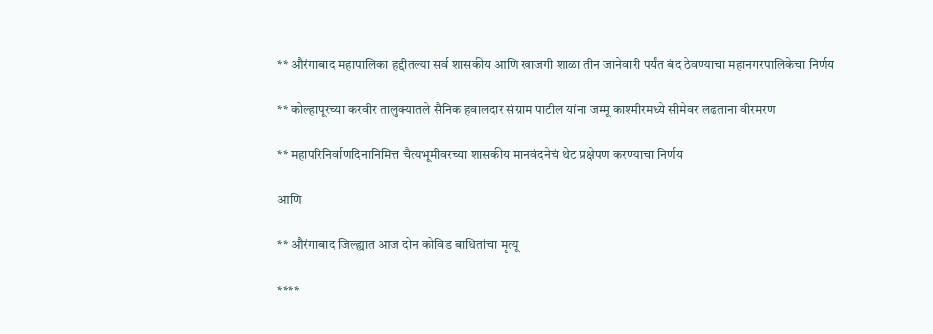** औरंगाबाद महापालिका हद्दीतल्या सर्व शासकीय आणि खाजगी शाळा तीन जानेवारी पर्यंत बंद ठेवण्याचा महानगरपालिकेचा निर्णय

** कोल्हापूरच्या करवीर तालुक्यातले सैनिक हवालदार संग्राम पाटील यांना जम्मू काश्मीरमध्ये सीमेवर लढताना वीरमरण

** महापरिनिर्वाणदिनानिमित्त चैत्यभूमीवरच्या शासकीय मानवंदनेचं थेट प्रक्षेपण करण्याचा निर्णय

आणि

** औरंगाबाद जिल्ह्यात आज दोन कोविड बाधितांचा मृत्यू

****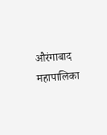औरंगाबाद महापालिका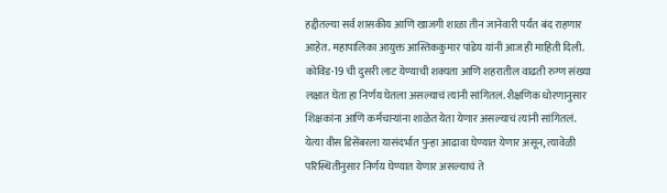हद्दीतल्या सर्व शासकीय आणि खाजगी शाळा तीन जानेवारी पर्यंत बंद राहणार आहेत. महापालिका आयुक्त आस्तिककुमार पांडेय यांनी आज ही माहिती दिली. कोविड-19 ची दुसरी लाट येण्याची शक्यता आणि शहरातील वाढती रुग्ण संख्या लक्षात घेता हा निर्णय घेतला असल्याचं त्यांनी सांगितलं. शैक्षणिक धोरणानुसार शिक्षकांना आणि कर्मचाऱ्यांना शाळेत येता येणार असल्याचं त्यांनी सांगितलं. येत्या वीस डिसेंबरला यासंदर्भात पुन्हा आढावा घेण्यात येणार असून, त्यावेळी परिस्थितीनुसार निर्णय घेण्यात येणार असल्याचं ते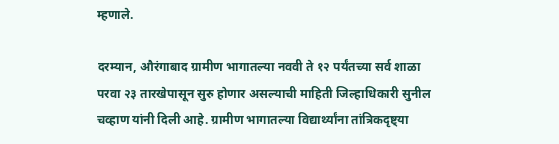म्हणाले.

दरम्यान, औरंगाबाद ग्रामीण भागातल्या नववी ते १२ पर्यंतच्या सर्व शाळा परवा २३ तारखेपासून सुरु होणार असल्याची माहिती जिल्हाधिकारी सुनील चव्हाण यांनी दिली आहे. ग्रामीण भागातल्या विद्यार्थ्यांना तांत्रिकदृष्ट्या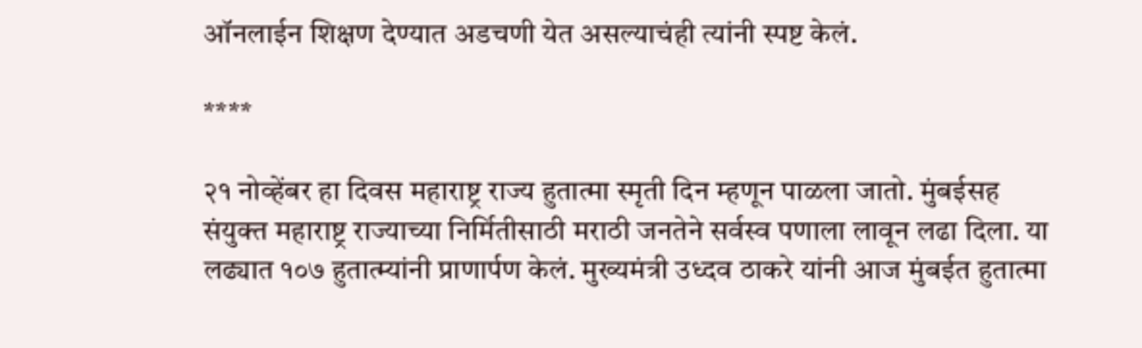ऑनलाईन शिक्षण देण्यात अडचणी येत असल्याचंही त्यांनी स्पष्ट केलं.

****

२१ नोव्हेंबर हा दिवस महाराष्ट्र राज्य हुतात्मा स्मृती दिन म्हणून पाळला जातो. मुंबईसह संयुक्त महाराष्ट्र राज्याच्या निर्मितीसाठी मराठी जनतेने सर्वस्व पणाला लावून लढा दिला. या लढ्यात १०७ हुतात्म्यांनी प्राणार्पण केलं. मुख्यमंत्री उध्दव ठाकरे यांनी आज मुंबईत हुतात्मा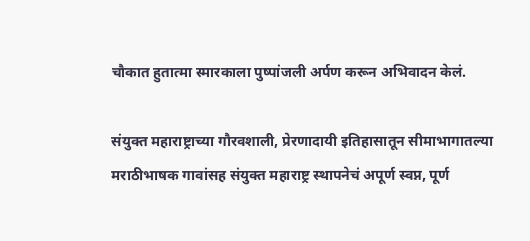चौकात हुतात्मा स्मारकाला पुष्पांजली अर्पण करून अभिवादन केलं.

संयुक्त महाराष्ट्राच्या गौरवशाली, प्रेरणादायी इतिहासातून सीमाभागातल्या मराठीभाषक गावांसह संयुक्त महाराष्ट्र स्थापनेचं अपूर्ण स्वप्न, पूर्ण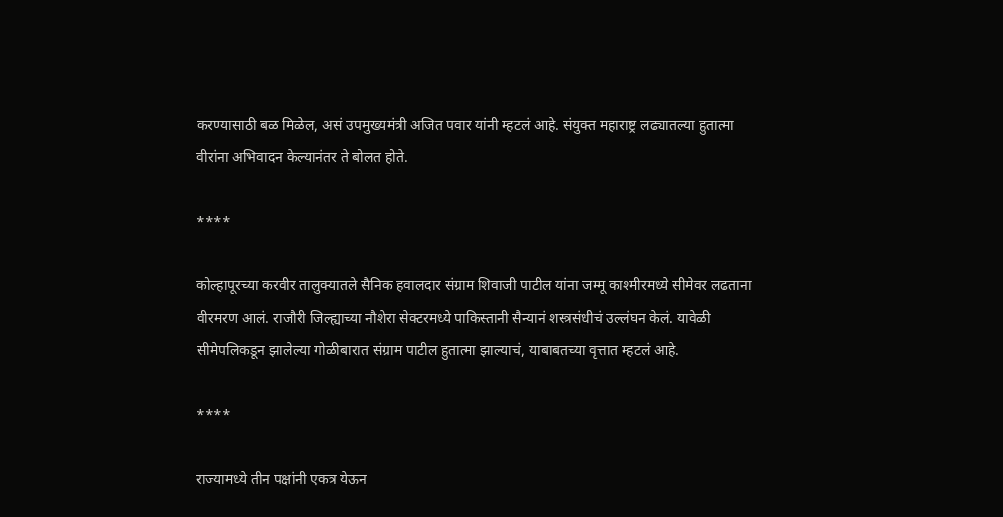करण्यासाठी बळ मिळेल, असं उपमुख्यमंत्री अजित पवार यांनी म्हटलं आहे. संयुक्त महाराष्ट्र लढ्यातल्या हुतात्मा वीरांना अभिवादन केल्यानंतर ते बोलत होते.

****

कोल्हापूरच्या करवीर तालुक्यातले सैनिक हवालदार संग्राम शिवाजी पाटील यांना जम्मू काश्मीरमध्ये सीमेवर लढताना वीरमरण आलं. राजौरी जिल्ह्याच्या नौशेरा सेक्टरमध्ये पाकिस्तानी सैन्यानं शस्त्रसंधीचं उल्लंघन केलं. यावेळी सीमेपलिकडून झालेल्या गोळीबारात संग्राम पाटील हुतात्मा झाल्याचं, याबाबतच्या वृत्तात म्हटलं आहे.

****

राज्यामध्ये तीन पक्षांनी एकत्र येऊन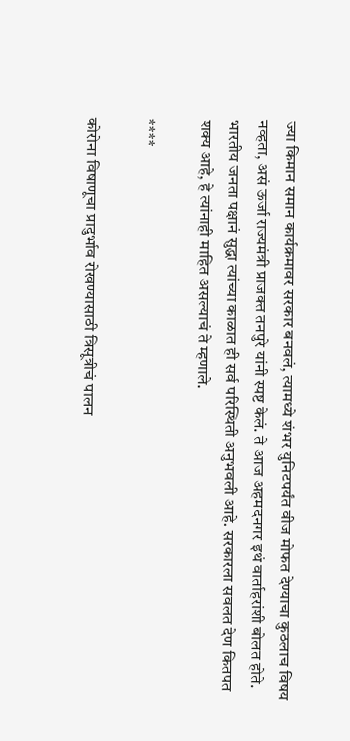ज्या किमान समान कार्यक्रमावर सरकार बनवलं, त्यामध्ये शंभर युनिटपर्यंत वीज मोफत देण्याचा कुठलाच विषय नव्हता, असं ऊर्जा राज्यमंत्री प्राजक्त तनपुरे यांनी स्पष्ट केलं. ते आज अहमदनगर इथं वार्ताहरांशी बोलत होते. भारतीय जनता पक्षानं सुद्धा त्यांच्या काळात ही सर्व परिस्थिती अनुभवली आहे. सरकारला सवलत देण कितपत शक्य आहे, हे त्यांनाही माहित असल्याचं ते म्हणाले.

****

कोरोना विषाणूचा प्रादुर्भाव रोखण्यासाठी त्रिसूत्रीचं पालन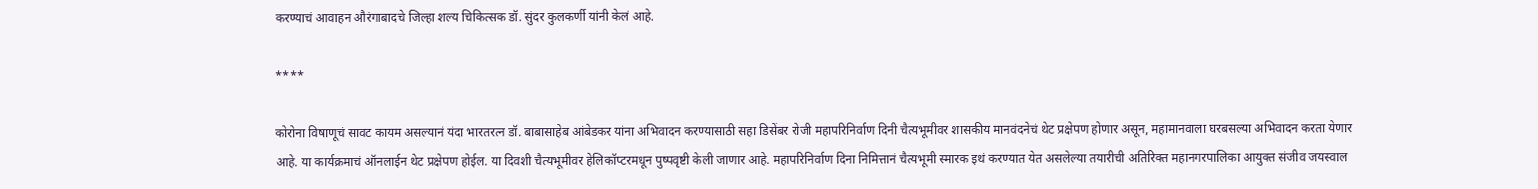करण्याचं आवाहन औरंगाबादचे जिल्हा शल्य चिकित्सक डॉ. सुंदर कुलकर्णी यांनी केलं आहे.

****

कोरोना विषाणूचं सावट कायम असल्यानं यंदा भारतरत्न डॉ. बाबासाहेब आंबेडकर यांना अभिवादन करण्यासाठी सहा डिसेंबर रोजी महापरिनिर्वाण दिनी चैत्यभूमीवर शासकीय मानवंदनेचं थेट प्रक्षेपण होणार असून, महामानवाला घरबसल्या अभिवादन करता येणार आहे. या कार्यक्रमाचं ऑनलाईन थेट प्रक्षेपण होईल. या दिवशी चैत्यभूमीवर हेलिकॉप्टरमधून पुष्पवृष्टी केली जाणार आहे. महापरिनिर्वाण दिना निमित्तानं चैत्यभूमी स्मारक इथं करण्यात येत असलेल्या तयारीची अतिरिक्त महानगरपालिका आयुक्त संजीव जयस्वाल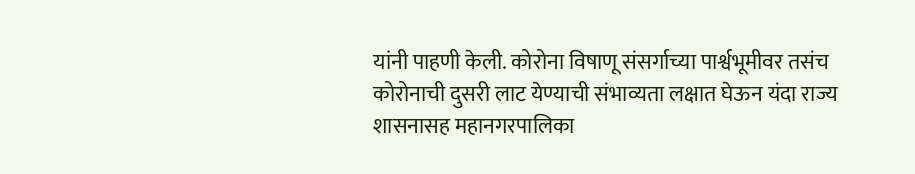यांनी पाहणी केली. कोरोना विषाणू संसर्गाच्या पार्श्वभूमीवर तसंच कोरोनाची दुसरी लाट येण्याची संभाव्यता लक्षात घेऊन यंदा राज्य शासनासह महानगरपालिका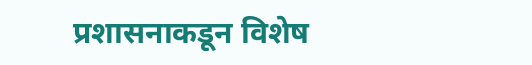प्रशासनाकडून विशेष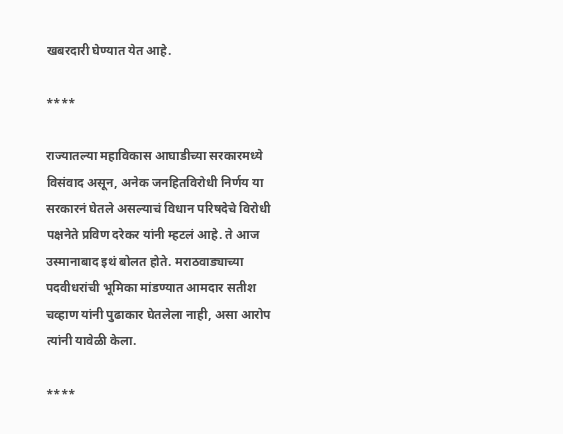खबरदारी घेण्यात येत आहे.

****

राज्यातल्या महाविकास आघाडीच्या सरकारमध्ये विसंवाद असून, अनेक जनहितविरोधी निर्णय या सरकारनं घेतले असल्याचं विधान परिषदेचे विरोधी पक्षनेते प्रविण दरेकर यांनी म्हटलं आहे. ते आज उस्मानाबाद इथं बोलत होते. मराठवाड्याच्या पदवीधरांची भूमिका मांडण्यात आमदार सतीश चव्हाण यांनी पुढाकार घेतलेला नाही, असा आरोप त्यांनी यावेळी केला.

****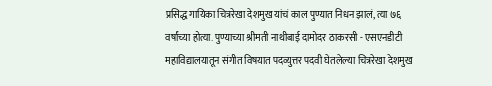प्रसिद्ध गायिका चित्ररेखा देशमुख यांचं काल पुण्यात निधन झालं, त्या ७६ वर्षांच्या होत्या. पुण्याच्या श्रीमती नाथीबाई दामोदर ठाकरसी - एसएनडीटी महाविद्यालयातून संगीत विषयात पदव्युत्तर पदवी घेतलेल्या चित्ररेखा देशमुख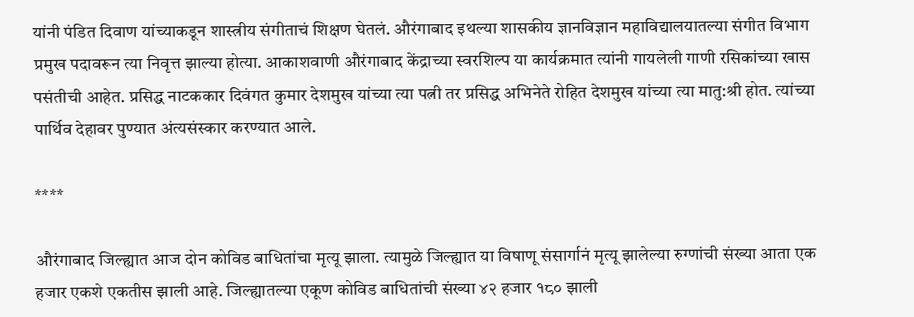यांनी पंडित दिवाण यांच्याकडून शास्त्रीय संगीताचं शिक्षण घेतलं. औरंगाबाद इथल्या शासकीय ज्ञानविज्ञान महाविद्यालयातल्या संगीत विभाग प्रमुख पदावरून त्या निवृत्त झाल्या होत्या. आकाशवाणी औरंगाबाद केंद्राच्या स्वरशिल्प या कार्यक्रमात त्यांनी गायलेली गाणी रसिकांच्या खास पसंतीची आहेत. प्रसिद्ध नाटककार दिवंगत कुमार देशमुख यांच्या त्या पत्नी तर प्रसिद्ध अभिनेते रोहित देशमुख यांच्या त्या मातु:श्री होत. त्यांच्या पार्थिव देहावर पुण्यात अंत्यसंस्कार करण्यात आले.

****

औरंगाबाद जिल्ह्यात आज दोन कोविड बाधितांचा मृत्यू झाला. त्यामुळे जिल्ह्यात या विषाणू संसार्गानं मृत्यू झालेल्या रुग्णांची संख्या आता एक हजार एकशे एकतीस झाली आहे. जिल्ह्यातल्या एकूण कोविड बाधितांची संख्या ४२ हजार १८० झाली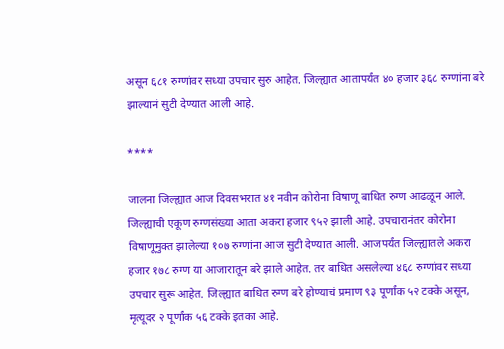असून ६८१ रुग्णांवर सध्या उपचार सुरु आहेत. जिल्ह्यात आतापर्यंत ४० हजार ३६८ रुग्णांना बरे झाल्यानं सुटी देण्यात आली आहे.

****

जालना जिल्ह्यात आज दिवसभरात ४१ नवीन कोरोना विषाणू बाधित रुग्ण आढळून आले. जिल्ह्याची एकूण रुग्णसंख्या आता अकरा हजार ९५२ झाली आहे. उपचारानंतर कोरोना विषाणूमुक्त झालेल्या १०७ रुग्णांना आज सुटी देण्यात आली. आजपर्यंत जिल्ह्यातले अकरा हजार १७८ रुग्ण या आजारातून बरे झाले आहेत. तर बाधित असलेल्या ४६८ रुग्णांवर सध्या उपचार सुरू आहेत. जिल्ह्यात बाधित रुग्ण बरे होण्याचं प्रमाण ९३ पूर्णांक ५२ टक्के असून, मृत्यूदर २ पूर्णांक ५६ टक्के इतका आहे.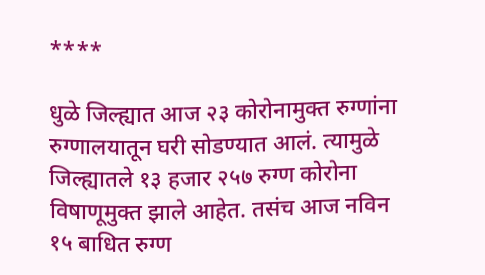****

धुळे जिल्ह्यात आज २३ कोरोनामुक्त रुग्णांना रुग्णालयातून घरी सोडण्यात आलं. त्यामुळे जिल्ह्यातले १३ हजार २५७ रुग्ण कोरोना विषाणूमुक्त झाले आहेत. तसंच आज नविन १५ बाधित रुग्ण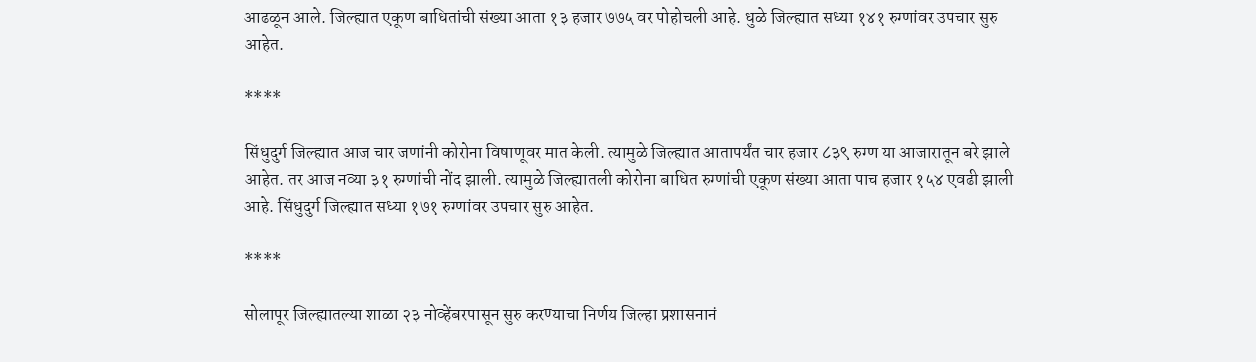आढळून आले. जिल्ह्यात एकूण बाधितांची संख्या आता १३ हजार ७७५ वर पोहोचली आहे. धुळे जिल्ह्यात सध्या १४१ रुग्णांवर उपचार सुरु आहेत.

****

सिंधुदुर्ग जिल्ह्यात आज चार जणांनी कोरोना विषाणूवर मात केली. त्यामुळे जिल्ह्यात आतापर्यंत चार हजार ८३९ रुग्ण या आजारातून बरे झाले आहेत. तर आज नव्या ३१ रुग्णांची नोंद झाली. त्यामुळे जिल्ह्यातली कोरोना बाधित रुग्णांची एकूण संख्या आता पाच हजार १५४ एवढी झाली आहे. सिंधुदुर्ग जिल्ह्यात सध्या १७१ रुग्णांवर उपचार सुरु आहेत.

****

सोलापूर जिल्ह्यातल्या शाळा २३ नोव्हेंबरपासून सुरु करण्याचा निर्णय जिल्हा प्रशासनानं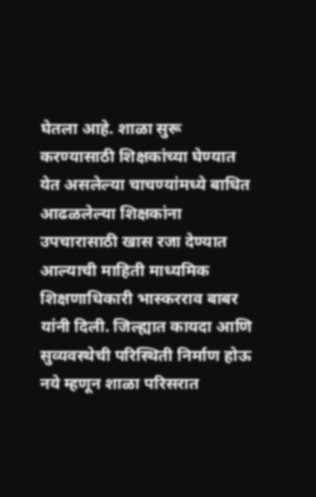घेतला आहे. शाळा सुरू करण्यासाठी शिक्षकांच्या घेण्यात येत असलेल्या चाचण्यांमध्ये बाधित आढळलेल्या शिक्षकांना उपचारासाठी खास रजा देण्यात आल्याची माहिती माध्यमिक शिक्षणाधिकारी भास्करराव बाबर यांनी दिली. जिल्ह्यात कायदा आणि सुव्यवस्थेची परिस्थिती निर्माण होऊ नये म्हणून शाळा परिसरात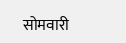सोमवारी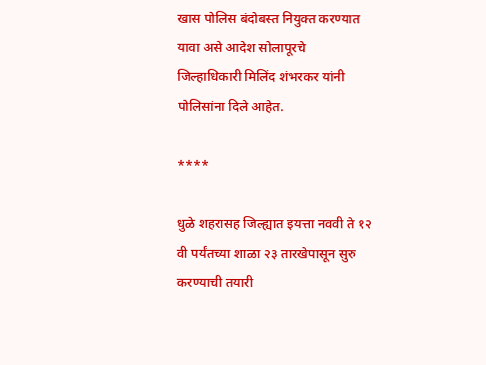खास पोलिस बंदोबस्त नियुक्त करण्यात यावा असे आदेश सोलापूरचे जिल्हाधिकारी मिलिंद शंभरकर यांनी पोलिसांना दिले आहेत.

****

धुळे शहरासह जिल्ह्यात इयत्ता नववी ते १२ वी पर्यंतच्या शाळा २३ तारखेपासून सुरु करण्याची तयारी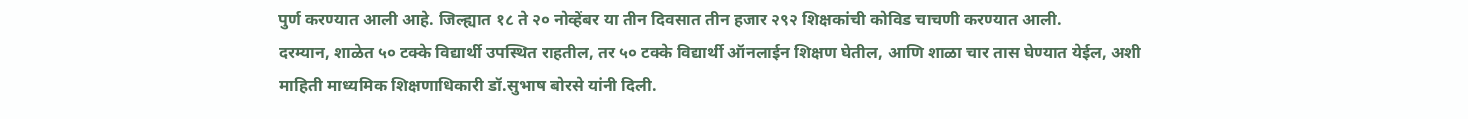पुर्ण करण्यात आली आहे. जिल्ह्यात १८ ते २० नोव्हेंबर या तीन दिवसात तीन हजार २९२ शिक्षकांची कोविड चाचणी करण्यात आली.
दरम्यान, शाळेत ५० टक्के विद्यार्थी उपस्थित राहतील, तर ५० टक्के विद्यार्थी ऑनलाईन शिक्षण घेतील, आणि शाळा चार तास घेण्यात येईल, अशी माहिती माध्यमिक शिक्षणाधिकारी डॉ.सुभाष बोरसे यांनी दिली.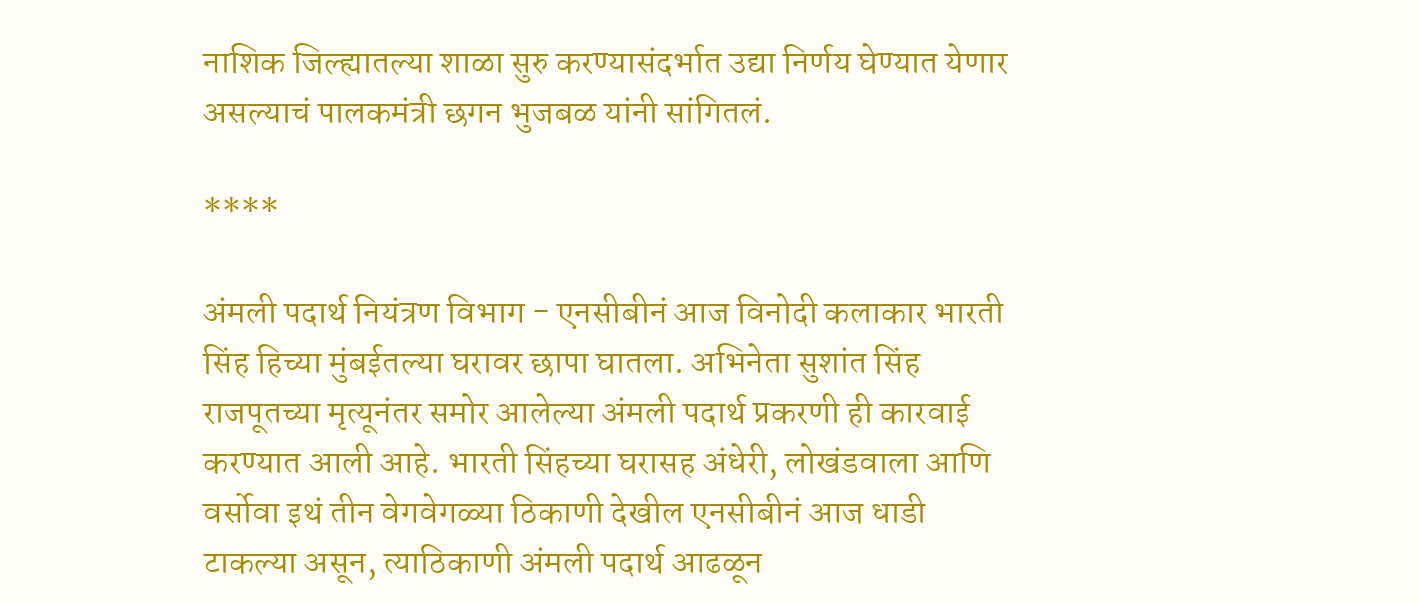नाशिक जिल्ह्यातल्या शाळा सुरु करण्यासंदर्भात उद्या निर्णय घेण्यात येणार असल्याचं पालकमंत्री छगन भुजबळ यांनी सांगितलं.

****

अंमली पदार्थ नियंत्रण विभाग - एनसीबीनं आज विनोदी कलाकार भारती सिंह हिच्या मुंबईतल्या घरावर छापा घातला. अभिनेता सुशांत सिंह राजपूतच्या मृत्यूनंतर समोर आलेल्या अंमली पदार्थ प्रकरणी ही कारवाई करण्यात आली आहे. भारती सिंहच्या घरासह अंधेरी, लोखंडवाला आणि वर्सोवा इथं तीन वेगवेगळ्या ठिकाणी देखील एनसीबीनं आज धाडी टाकल्या असून, त्याठिकाणी अंमली पदार्थ आढळून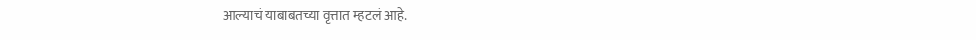आल्याचं याबाबतच्या वृत्तात म्हटलं आहे.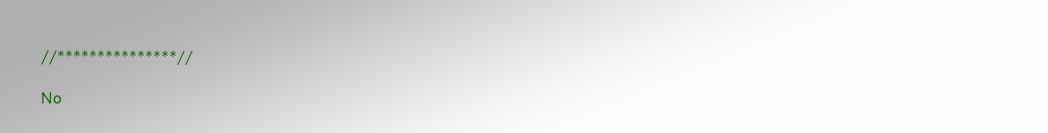//***************//

No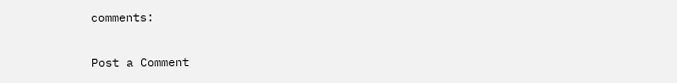comments:

Post a Comment